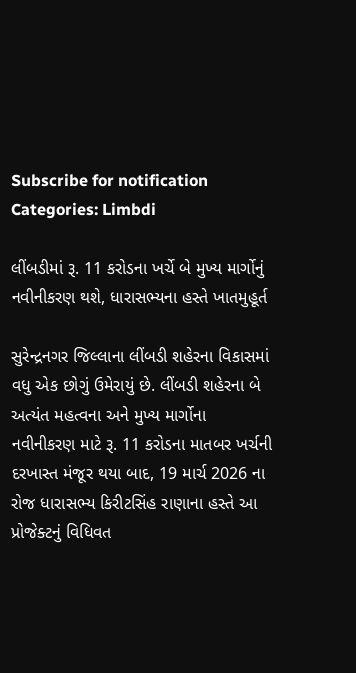Subscribe for notification
Categories: Limbdi

લીંબડીમાં રૂ. 11 કરોડના ખર્ચે બે મુખ્ય માર્ગોનું નવીનીકરણ થશે, ધારાસભ્યના હસ્તે ખાતમુહૂર્ત

સુરેન્દ્રનગર જિલ્લાના લીંબડી શહેરના વિકાસમાં વધુ એક છોગું ઉમેરાયું છે. લીંબડી શહેરના બે અત્યંત મહત્વના અને મુખ્ય માર્ગોના નવીનીકરણ માટે રૂ. 11 કરોડના માતબર ખર્ચની દરખાસ્ત મંજૂર થયા બાદ, 19 માર્ચ 2026 ના રોજ ધારાસભ્ય કિરીટસિંહ રાણાના હસ્તે આ પ્રોજેક્ટનું વિધિવત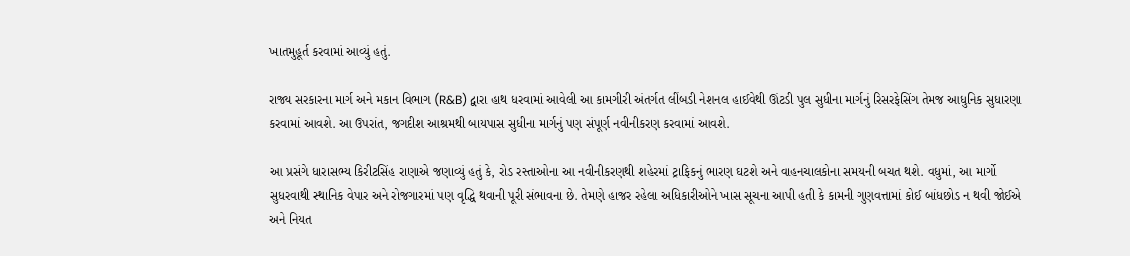ખાતમુહૂર્ત કરવામાં આવ્યું હતું.

રાજ્ય સરકારના માર્ગ અને મકાન વિભાગ (R&B) દ્વારા હાથ ધરવામાં આવેલી આ કામગીરી અંતર્ગત લીંબડી નેશનલ હાઈવેથી ઊંટડી પુલ સુધીના માર્ગનું રિસરફેસિંગ તેમજ આધુનિક સુધારણા કરવામાં આવશે. આ ઉપરાંત, જગદીશ આશ્રમથી બાયપાસ સુધીના માર્ગનું પણ સંપૂર્ણ નવીનીકરણ કરવામાં આવશે.

આ પ્રસંગે ધારાસભ્ય કિરીટસિંહ રાણાએ જણાવ્યું હતું કે, રોડ રસ્તાઓના આ નવીનીકરણથી શહેરમાં ટ્રાફિકનું ભારણ ઘટશે અને વાહનચાલકોના સમયની બચત થશે. વધુમાં, આ માર્ગો સુધરવાથી સ્થાનિક વેપાર અને રોજગારમાં પણ વૃદ્ધિ થવાની પૂરી સંભાવના છે. તેમણે હાજર રહેલા અધિકારીઓને ખાસ સૂચના આપી હતી કે કામની ગુણવત્તામાં કોઈ બાંધછોડ ન થવી જોઈએ અને નિયત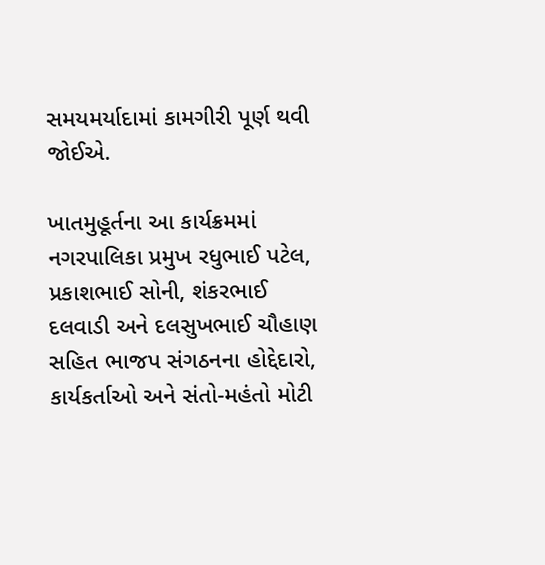સમયમર્યાદામાં કામગીરી પૂર્ણ થવી જોઈએ.

ખાતમુહૂર્તના આ કાર્યક્રમમાં નગરપાલિકા પ્રમુખ રધુભાઈ પટેલ, પ્રકાશભાઈ સોની, શંકરભાઈ દલવાડી અને દલસુખભાઈ ચૌહાણ સહિત ભાજપ સંગઠનના હોદ્દેદારો, કાર્યકર્તાઓ અને સંતો-મહંતો મોટી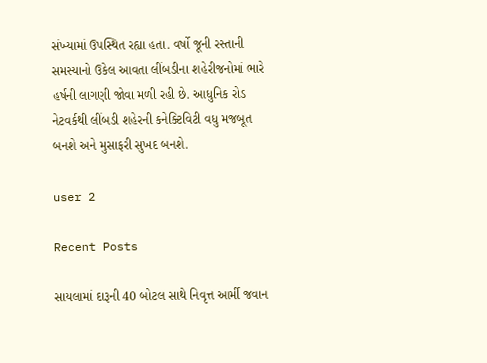સંખ્યામાં ઉપસ્થિત રહ્યા હતા. વર્ષો જૂની રસ્તાની સમસ્યાનો ઉકેલ આવતા લીંબડીના શહેરીજનોમાં ભારે હર્ષની લાગણી જોવા મળી રહી છે. આધુનિક રોડ નેટવર્કથી લીંબડી શહેરની કનેક્ટિવિટી વધુ મજબૂત બનશે અને મુસાફરી સુખદ બનશે.

user 2

Recent Posts

સાયલામાં દારૂની 40 બોટલ સાથે નિવૃત્ત આર્મી જવાન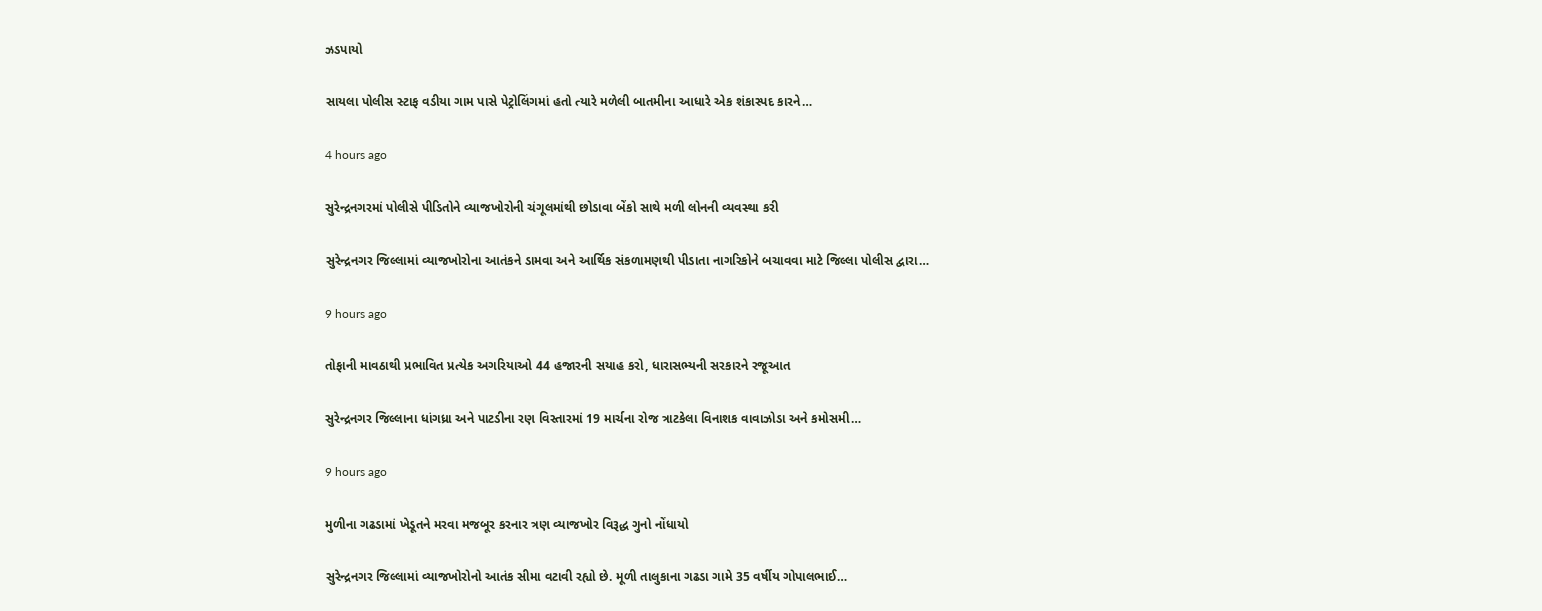ઝડપાયો

સાયલા પોલીસ સ્ટાફ વડીયા ગામ પાસે પેટ્રોલિંગમાં હતો ત્યારે મળેલી બાતમીના આધારે એક શંકાસ્પદ કારને…

4 hours ago

સુરેન્દ્રનગરમાં પોલીસે પીડિતોને વ્યાજખોરોની ચંગૂલમાંથી છોડાવા બેંકો સાથે મળી લોનની વ્યવસ્થા કરી

સુરેન્દ્રનગર જિલ્લામાં વ્યાજખોરોના આતંકને ડામવા અને આર્થિક સંકળામણથી પીડાતા નાગરિકોને બચાવવા માટે જિલ્લા પોલીસ દ્વારા…

9 hours ago

તોફાની માવઠાથી પ્રભાવિત પ્રત્યેક અગરિયાઓ 44 હજારની સયાહ કરો, ધારાસભ્યની સરકારને રજૂઆત

સુરેન્દ્રનગર જિલ્લાના ધાંગધ્રા અને પાટડીના રણ વિસ્તારમાં 19 માર્ચના રોજ ત્રાટકેલા વિનાશક વાવાઝોડા અને કમોસમી…

9 hours ago

મુળીના ગઢડામાં ખેડૂતને મરવા મજબૂર કરનાર ત્રણ વ્યાજખોર વિરૂદ્ધ ગુનો નોંધાયો

સુરેન્દ્રનગર જિલ્લામાં વ્યાજખોરોનો આતંક સીમા વટાવી રહ્યો છે. મૂળી તાલુકાના ગઢડા ગામે 35 વર્ષીય ગોપાલભાઈ…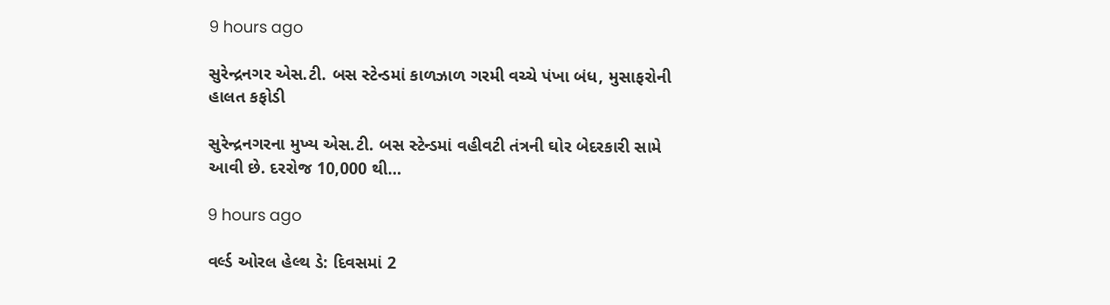9 hours ago

સુરેન્દ્રનગર એસ.ટી. બસ સ્ટેન્ડમાં કાળઝાળ ગરમી વચ્ચે પંખા બંધ, મુસાફરોની હાલત કફોડી

સુરેન્દ્રનગરના મુખ્ય એસ.ટી. બસ સ્ટેન્ડમાં વહીવટી તંત્રની ઘોર બેદરકારી સામે આવી છે. દરરોજ 10,000 થી…

9 hours ago

વર્લ્ડ ઓરલ હેલ્થ ડે: દિવસમાં 2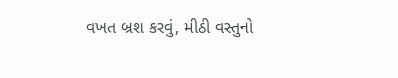વખત બ્રશ કરવું, મીઠી વસ્તુનો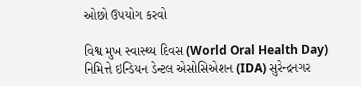ઓછો ઉપયોગ કરવો

વિશ્વ મુખ સ્વાસ્થ્ય દિવસ (World Oral Health Day) નિમિત્તે ઇન્ડિયન ડેન્ટલ એસોસિએશન (IDA) સુરેન્દ્રનગર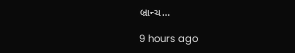બ્રાન્ચ…

9 hours ago